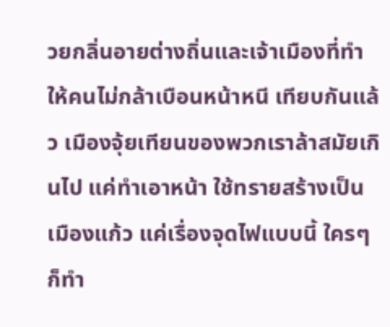วยกลิ่นอายต่างถิ่นและเจ้าเมืองที่ทำให้คนไม่กล้าเบือนหน้าหนี เทียบกันแล้ว เมืองจุ้ยเทียนของพวกเราล้าสมัยเกินไป แค่ทำเอาหน้า ใช้ทรายสร้างเป็นเมืองแก้ว แค่เรื่องจุดไฟแบบนี้ ใครๆ ก็ทำ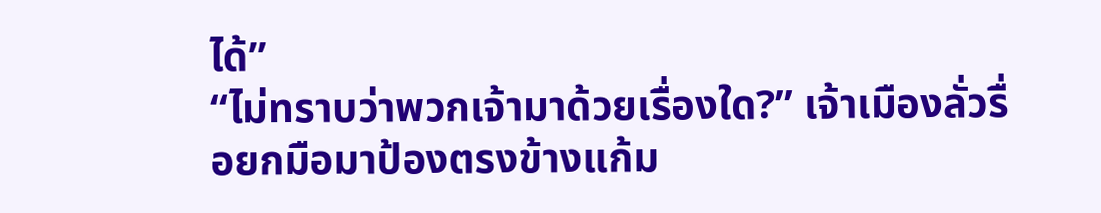ได้”
“ไม่ทราบว่าพวกเจ้ามาด้วยเรื่องใด?” เจ้าเมืองลั่วรื่อยกมือมาป้องตรงข้างแก้ม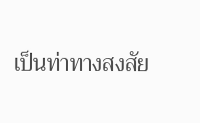เป็นท่าทางสงสัย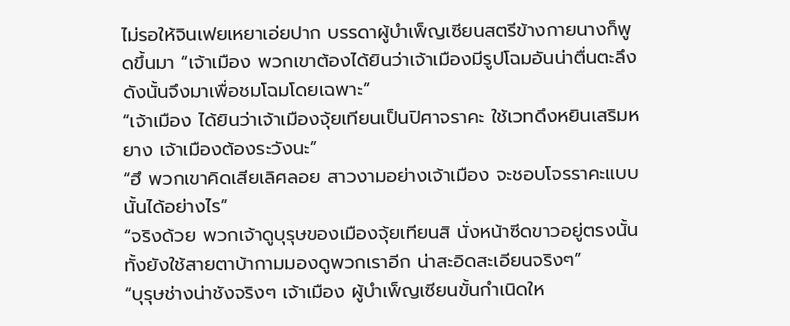ไม่รอให้จินเฟยเหยาเอ่ยปาก บรรดาผู้บำเพ็ญเซียนสตรีข้างกายนางก็พูดขึ้นมา “เจ้าเมือง พวกเขาต้องได้ยินว่าเจ้าเมืองมีรูปโฉมอันน่าตื่นตะลึง ดังนั้นจึงมาเพื่อชมโฉมโดยเฉพาะ”
“เจ้าเมือง ได้ยินว่าเจ้าเมืองจุ้ยเทียนเป็นปิศาจราคะ ใช้เวทดึงหยินเสริมหยาง เจ้าเมืองต้องระวังนะ”
“ฮึ พวกเขาคิดเสียเลิศลอย สาวงามอย่างเจ้าเมือง จะชอบโจรราคะแบบนั้นได้อย่างไร”
“จริงด้วย พวกเจ้าดูบุรุษของเมืองจุ้ยเทียนสิ นั่งหน้าซีดขาวอยู่ตรงนั้น ทั้งยังใช้สายตาบ้ากามมองดูพวกเราอีก น่าสะอิดสะเอียนจริงๆ”
“บุรุษช่างน่าชังจริงๆ เจ้าเมือง ผู้บำเพ็ญเซียนขั้นกำเนิดให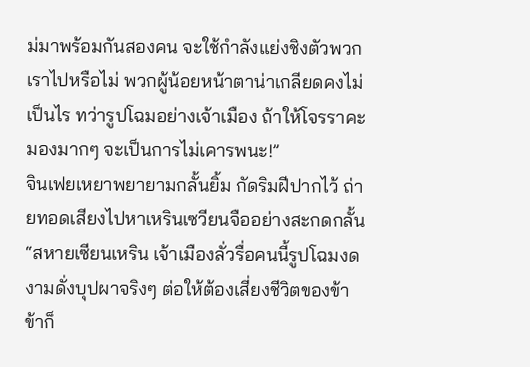ม่มาพร้อมกันสองคน จะใช้กำลังแย่งชิงตัวพวกเราไปหรือไม่ พวกผู้น้อยหน้าตาน่าเกลียดคงไม่เป็นไร ทว่ารูปโฉมอย่างเจ้าเมือง ถ้าให้โจรราคะมองมากๆ จะเป็นการไม่เคารพนะ!”
จินเฟยเหยาพยายามกลั้นยิ้ม กัดริมฝีปากไว้ ถ่ายทอดเสียงไปหาเหรินเซวียนจืออย่างสะกดกลั้น “สหายเซียนเหริน เจ้าเมืองลั่วรื่อคนนี้รูปโฉมงดงามดั่งบุปผาจริงๆ ต่อให้ต้องเสี่ยงชีวิตของข้า ข้าก็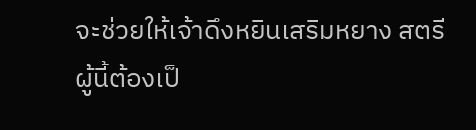จะช่วยให้เจ้าดึงหยินเสริมหยาง สตรีผู้นี้ต้องเป็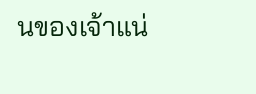นของเจ้าแน่